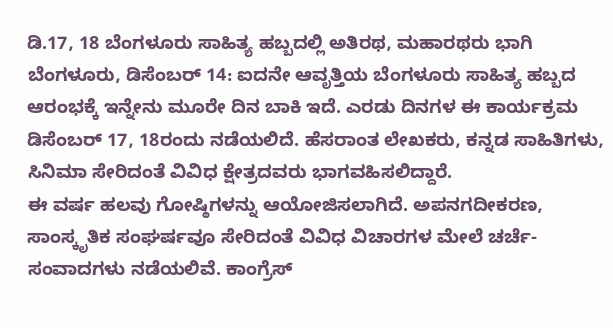ಡಿ.17, 18 ಬೆಂಗಳೂರು ಸಾಹಿತ್ಯ ಹಬ್ಬದಲ್ಲಿ ಅತಿರಥ, ಮಹಾರಥರು ಭಾಗಿ
ಬೆಂಗಳೂರು, ಡಿಸೆಂಬರ್ 14: ಐದನೇ ಆವೃತ್ತಿಯ ಬೆಂಗಳೂರು ಸಾಹಿತ್ಯ ಹಬ್ಬದ ಆರಂಭಕ್ಕೆ ಇನ್ನೇನು ಮೂರೇ ದಿನ ಬಾಕಿ ಇದೆ. ಎರಡು ದಿನಗಳ ಈ ಕಾರ್ಯಕ್ರಮ ಡಿಸೆಂಬರ್ 17, 18ರಂದು ನಡೆಯಲಿದೆ. ಹೆಸರಾಂತ ಲೇಖಕರು, ಕನ್ನಡ ಸಾಹಿತಿಗಳು, ಸಿನಿಮಾ ಸೇರಿದಂತೆ ವಿವಿಧ ಕ್ಷೇತ್ರದವರು ಭಾಗವಹಿಸಲಿದ್ದಾರೆ.
ಈ ವರ್ಷ ಹಲವು ಗೋಷ್ಠಿಗಳನ್ನು ಆಯೋಜಿಸಲಾಗಿದೆ. ಅಪನಗದೀಕರಣ, ಸಾಂಸ್ಕೃತಿಕ ಸಂಘರ್ಷವೂ ಸೇರಿದಂತೆ ವಿವಿಧ ವಿಚಾರಗಳ ಮೇಲೆ ಚರ್ಚೆ-ಸಂವಾದಗಳು ನಡೆಯಲಿವೆ. ಕಾಂಗ್ರೆಸ್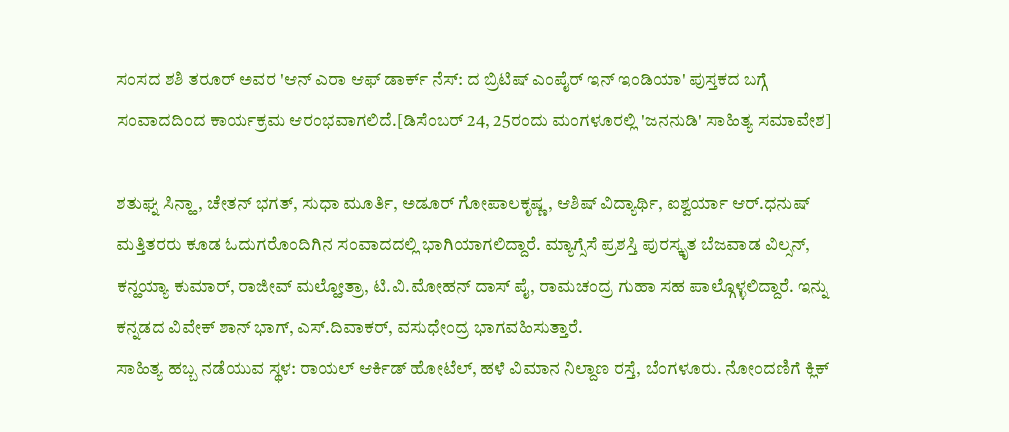ಸಂಸದ ಶಶಿ ತರೂರ್ ಅವರ 'ಆನ್ ಎರಾ ಆಫ್ ಡಾರ್ಕ್ ನೆಸ್: ದ ಬ್ರಿಟಿಷ್ ಎಂಪೈರ್ ಇನ್ ಇಂಡಿಯಾ' ಪುಸ್ತಕದ ಬಗ್ಗೆ ಸಂವಾದದಿಂದ ಕಾರ್ಯಕ್ರಮ ಆರಂಭವಾಗಲಿದೆ.[ಡಿಸೆಂಬರ್ 24, 25ರಂದು ಮಂಗಳೂರಲ್ಲಿ 'ಜನನುಡಿ' ಸಾಹಿತ್ಯ ಸಮಾವೇಶ]

ಶತುಘ್ನ ಸಿನ್ಹಾ, ಚೇತನ್ ಭಗತ್, ಸುಧಾ ಮೂರ್ತಿ, ಅಡೂರ್ ಗೋಪಾಲಕೃಷ್ಣ, ಆಶಿಷ್ ವಿದ್ಯಾರ್ಥಿ, ಐಶ್ವರ್ಯಾ ಆರ್.ಧನುಷ್ ಮತ್ತಿತರರು ಕೂಡ ಓದುಗರೊಂದಿಗಿನ ಸಂವಾದದಲ್ಲಿ ಭಾಗಿಯಾಗಲಿದ್ದಾರೆ. ಮ್ಯಾಗ್ಸೆಸೆ ಪ್ರಶಸ್ತಿ ಪುರಸ್ಕೃತ ಬೆಜವಾಡ ವಿಲ್ಸನ್, ಕನ್ಹಯ್ಯಾ ಕುಮಾರ್, ರಾಜೀವ್ ಮಲ್ಹೋತ್ರಾ, ಟಿ.ವಿ.ಮೋಹನ್ ದಾಸ್ ಪೈ, ರಾಮಚಂದ್ರ ಗುಹಾ ಸಹ ಪಾಲ್ಗೊಳ್ಳಲಿದ್ದಾರೆ. ಇನ್ನು ಕನ್ನಡದ ವಿವೇಕ್ ಶಾನ್ ಭಾಗ್, ಎಸ್.ದಿವಾಕರ್, ವಸುಧೇಂದ್ರ ಭಾಗವಹಿಸುತ್ತಾರೆ.
ಸಾಹಿತ್ಯ ಹಬ್ಬ ನಡೆಯುವ ಸ್ಥಳ: ರಾಯಲ್ ಆರ್ಕಿಡ್ ಹೋಟೆಲ್, ಹಳೆ ವಿಮಾನ ನಿಲ್ದಾಣ ರಸ್ತೆ, ಬೆಂಗಳೂರು. ನೋಂದಣಿಗೆ ಕ್ಲಿಕ್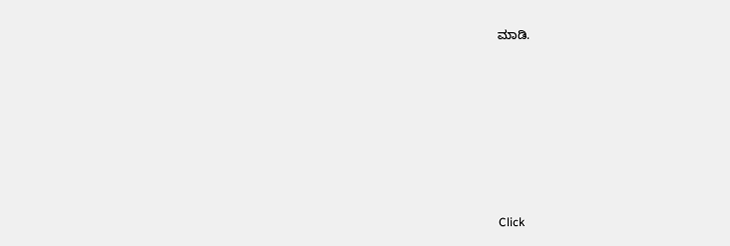ಮಾಡಿ.












Click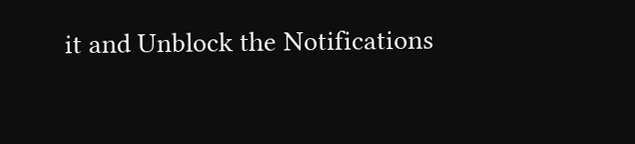it and Unblock the Notifications